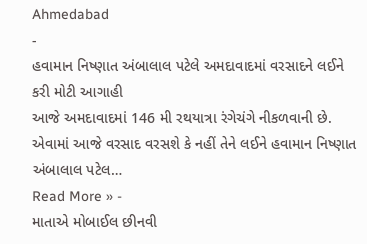Ahmedabad
-
હવામાન નિષ્ણાત અંબાલાલ પટેલે અમદાવાદમાં વરસાદને લઈને કરી મોટી આગાહી
આજે અમદાવાદમાં 146 મી રથયાત્રા રંગેચંગે નીકળવાની છે. એવામાં આજે વરસાદ વરસશે કે નહીં તેને લઈને હવામાન નિષ્ણાત અંબાલાલ પટેલ…
Read More » -
માતાએ મોબાઈલ છીનવી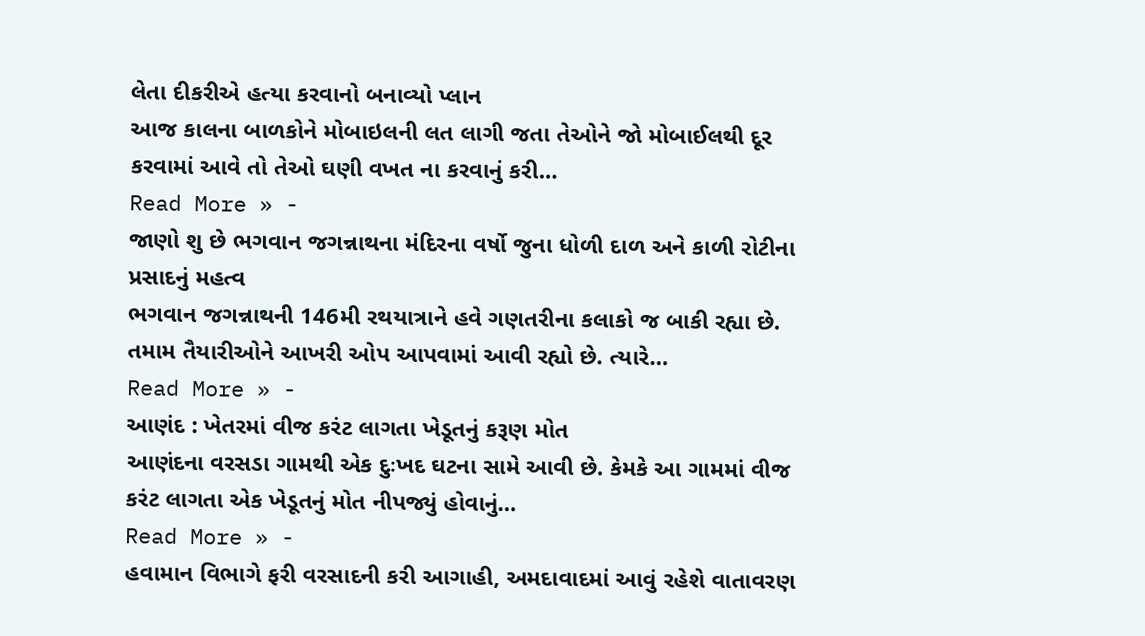લેતા દીકરીએ હત્યા કરવાનો બનાવ્યો પ્લાન
આજ કાલના બાળકોને મોબાઇલની લત લાગી જતા તેઓને જો મોબાઈલથી દૂર કરવામાં આવે તો તેઓ ઘણી વખત ના કરવાનું કરી…
Read More » -
જાણો શુ છે ભગવાન જગન્નાથના મંદિરના વર્ષો જુના ધોળી દાળ અને કાળી રોટીના પ્રસાદનું મહત્વ
ભગવાન જગન્નાથની 146મી રથયાત્રાને હવે ગણતરીના કલાકો જ બાકી રહ્યા છે. તમામ તૈયારીઓને આખરી ઓપ આપવામાં આવી રહ્યો છે. ત્યારે…
Read More » -
આણંદ : ખેતરમાં વીજ કરંટ લાગતા ખેડૂતનું કરૂણ મોત
આણંદના વરસડા ગામથી એક દુઃખદ ઘટના સામે આવી છે. કેમકે આ ગામમાં વીજ કરંટ લાગતા એક ખેડૂતનું મોત નીપજ્યું હોવાનું…
Read More » -
હવામાન વિભાગે ફરી વરસાદની કરી આગાહી, અમદાવાદમાં આવું રહેશે વાતાવરણ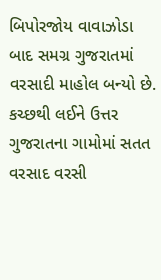બિપોરજોય વાવાઝોડા બાદ સમગ્ર ગુજરાતમાં વરસાદી માહોલ બન્યો છે. કચ્છથી લઈને ઉત્તર ગુજરાતના ગામોમાં સતત વરસાદ વરસી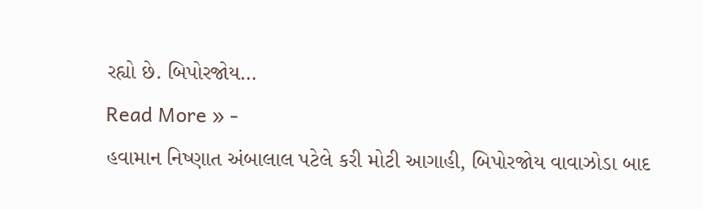રહ્યો છે. બિપોરજોય…
Read More » -
હવામાન નિષ્ણાત અંબાલાલ પટેલે કરી મોટી આગાહી, બિપોરજોય વાવાઝોડા બાદ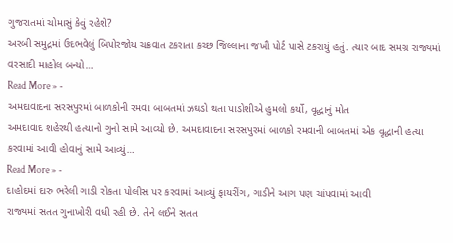ગુજરાતમાં ચોમાસું કેવું રહેશે?
અરબી સમુદ્રમાં ઉદભવેલું બિપોરજોય ચક્રવાત ટકરાતા કચ્છ જિલ્લાના જખૌ પોર્ટ પાસે ટકરાયું હતું. ત્યાર બાદ સમગ્ર રાજ્યમાં વરસાદી માહોલ બન્યો…
Read More » -
અમદાવાદના સરસપુરમાં બાળકોની રમવા બાબતમાં ઝઘડો થતા પાડોશીએ હુમલો કર્યો, વૃદ્ધાનું મોત
અમદાવાદ શહેરથી હત્યાનો ગુનો સામે આવ્યો છે. અમદાવાદના સરસપુરમાં બાળકો રમવાની બાબતમાં એક વૃદ્ધાની હત્યા કરવામાં આવી હોવાનું સામે આવ્યું…
Read More » -
દાહોદમાં દારુ ભરેલી ગાડી રોકતા પોલીસ પર કરવામાં આવ્યું ફાયરીંગ, ગાડીને આગ પણ ચાંપવામાં આવી
રાજ્યમાં સતત ગુનાખોરી વધી રહી છે. તેને લઈને સતત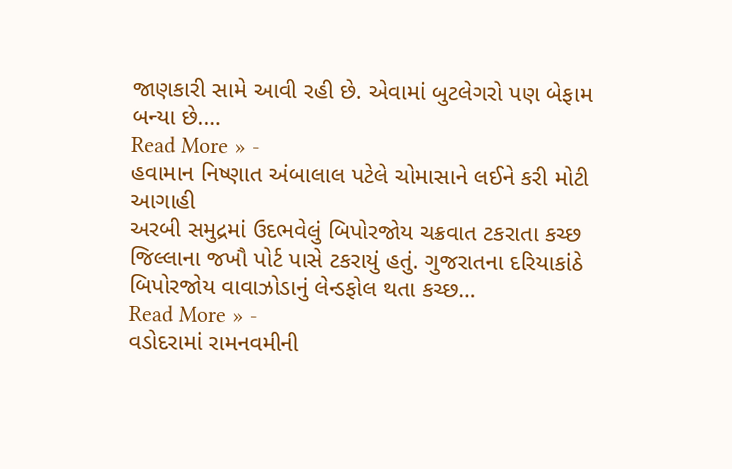જાણકારી સામે આવી રહી છે. એવામાં બુટલેગરો પણ બેફામ બન્યા છે.…
Read More » -
હવામાન નિષ્ણાત અંબાલાલ પટેલે ચોમાસાને લઈને કરી મોટી આગાહી
અરબી સમુદ્રમાં ઉદભવેલું બિપોરજોય ચક્રવાત ટકરાતા કચ્છ જિલ્લાના જખૌ પોર્ટ પાસે ટકરાયું હતું. ગુજરાતના દરિયાકાંઠે બિપોરજોય વાવાઝોડાનું લેન્ડફોલ થતા કચ્છ…
Read More » -
વડોદરામાં રામનવમીની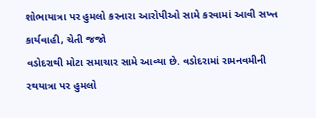શોભાયાત્રા પર હુમલો કરનારા આરોપીઓ સામે કરવામાં આવી સખ્ત કાર્યવાહી, ચેતી જજો
વડોદરાથી મોટા સમાચાર સામે આવ્યા છે. વડોદરામાં રામનવમીની રથયાત્રા પર હુમલો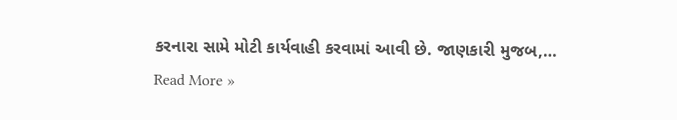કરનારા સામે મોટી કાર્યવાહી કરવામાં આવી છે. જાણકારી મુજબ,…
Read More »